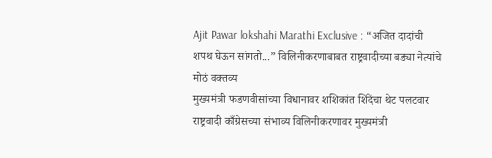Ajit Pawar lokshahi Marathi Exclusive : “अजित दादांची शपथ घेऊन सांगतो...” विलिनीकरणाबाबत राष्ट्रवादीच्या बड्या नेत्यांचे मोठं वक्तव्य
मुख्यमंत्री फडणवीसांच्या विधानावर शशिकांत शिंदेंचा थेट पलटवार राष्ट्रवादी काँग्रेसच्या संभाव्य विलिनीकरणावर मुख्यमंत्री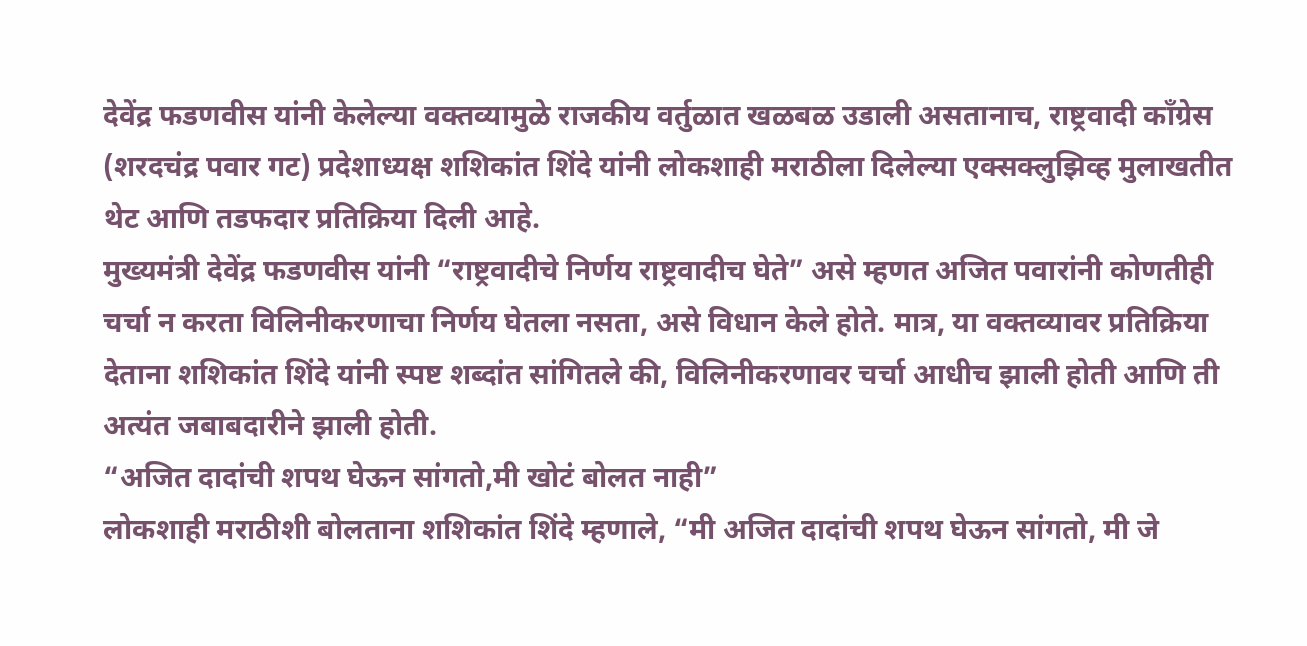देवेंद्र फडणवीस यांनी केलेल्या वक्तव्यामुळे राजकीय वर्तुळात खळबळ उडाली असतानाच, राष्ट्रवादी काँग्रेस (शरदचंद्र पवार गट) प्रदेशाध्यक्ष शशिकांत शिंदे यांनी लोकशाही मराठीला दिलेल्या एक्सक्लुझिव्ह मुलाखतीत थेट आणि तडफदार प्रतिक्रिया दिली आहे.
मुख्यमंत्री देवेंद्र फडणवीस यांनी “राष्ट्रवादीचे निर्णय राष्ट्रवादीच घेते” असे म्हणत अजित पवारांनी कोणतीही चर्चा न करता विलिनीकरणाचा निर्णय घेतला नसता, असे विधान केले होते. मात्र, या वक्तव्यावर प्रतिक्रिया देताना शशिकांत शिंदे यांनी स्पष्ट शब्दांत सांगितले की, विलिनीकरणावर चर्चा आधीच झाली होती आणि ती अत्यंत जबाबदारीने झाली होती.
“अजित दादांची शपथ घेऊन सांगतो,मी खोटं बोलत नाही”
लोकशाही मराठीशी बोलताना शशिकांत शिंदे म्हणाले, “मी अजित दादांची शपथ घेऊन सांगतो, मी जे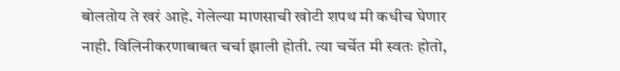बोलतोय ते खरं आहे. गेलेल्या माणसाची खोटी शपथ मी कधीच घेणार नाही. विलिनीकरणाबाबत चर्चा झाली होती. त्या चर्चेत मी स्वतः होतो,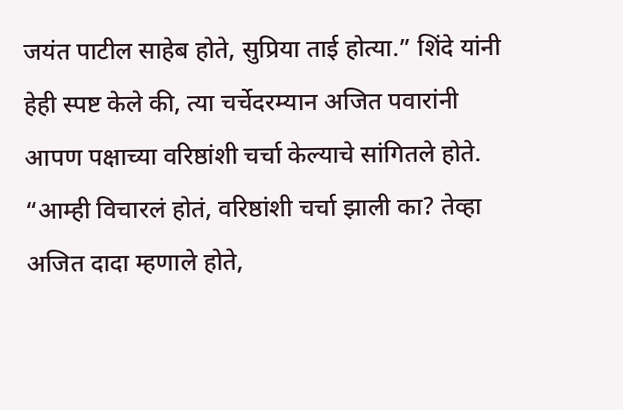जयंत पाटील साहेब होते, सुप्रिया ताई होत्या.” शिंदे यांनी हेही स्पष्ट केले की, त्या चर्चेदरम्यान अजित पवारांनी आपण पक्षाच्या वरिष्ठांशी चर्चा केल्याचे सांगितले होते. “आम्ही विचारलं होतं, वरिष्ठांशी चर्चा झाली का? तेव्हा अजित दादा म्हणाले होते,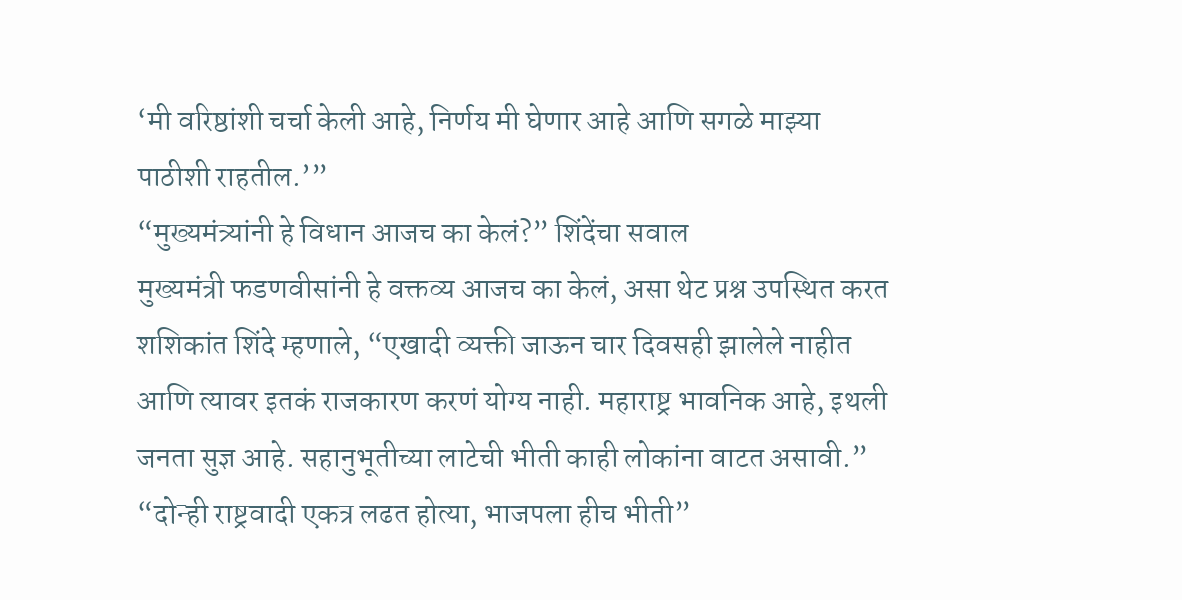‘मी वरिष्ठांशी चर्चा केली आहे, निर्णय मी घेणार आहे आणि सगळे माझ्या पाठीशी राहतील.’”
“मुख्यमंत्र्यांनी हे विधान आजच का केलं?” शिंदेंचा सवाल
मुख्यमंत्री फडणवीसांनी हे वक्तव्य आजच का केलं, असा थेट प्रश्न उपस्थित करत शशिकांत शिंदे म्हणाले, “एखादी व्यक्ती जाऊन चार दिवसही झालेले नाहीत आणि त्यावर इतकं राजकारण करणं योग्य नाही. महाराष्ट्र भावनिक आहे, इथली जनता सुज्ञ आहे. सहानुभूतीच्या लाटेची भीती काही लोकांना वाटत असावी.”
“दोन्ही राष्ट्रवादी एकत्र लढत होत्या, भाजपला हीच भीती”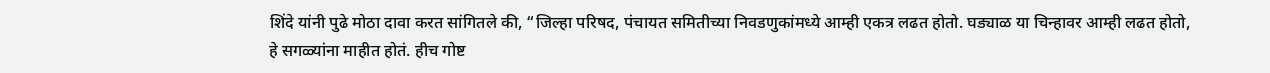शिंदे यांनी पुढे मोठा दावा करत सांगितले की, “जिल्हा परिषद, पंचायत समितीच्या निवडणुकांमध्ये आम्ही एकत्र लढत होतो. घड्याळ या चिन्हावर आम्ही लढत होतो, हे सगळ्यांना माहीत होतं. हीच गोष्ट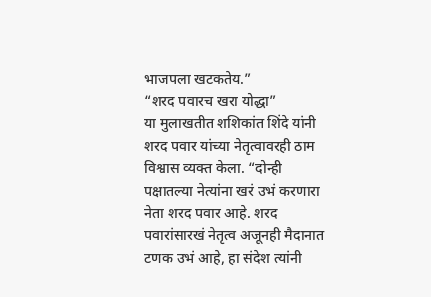भाजपला खटकतेय.”
“शरद पवारच खरा योद्धा”
या मुलाखतीत शशिकांत शिंदे यांनी शरद पवार यांच्या नेतृत्वावरही ठाम विश्वास व्यक्त केला. “दोन्ही पक्षातल्या नेत्यांना खरं उभं करणारा नेता शरद पवार आहे. शरद पवारांसारखं नेतृत्व अजूनही मैदानात टणक उभं आहे, हा संदेश त्यांनी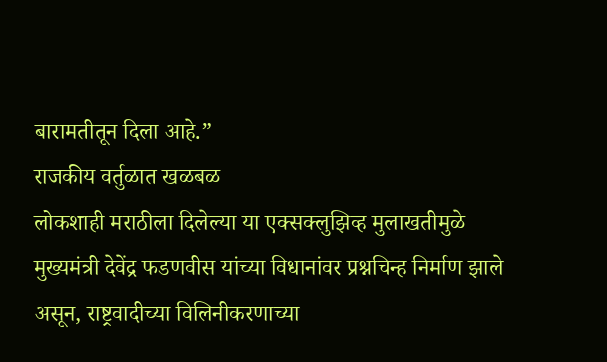बारामतीतून दिला आहे.”
राजकीय वर्तुळात खळबळ
लोकशाही मराठीला दिलेल्या या एक्सक्लुझिव्ह मुलाखतीमुळे मुख्यमंत्री देवेंद्र फडणवीस यांच्या विधानांवर प्रश्नचिन्ह निर्माण झाले असून, राष्ट्रवादीच्या विलिनीकरणाच्या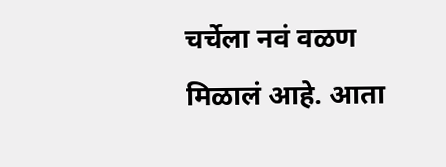चर्चेला नवं वळण मिळालं आहे. आता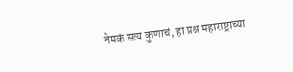नेमकं सत्य कुणाचं, हा प्रश्न महाराष्ट्राच्या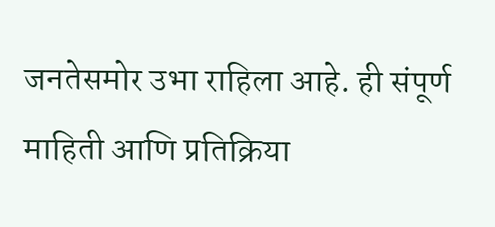जनतेसमोर उभा राहिला आहे. ही संपूर्ण माहिती आणि प्रतिक्रिया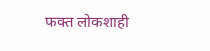फक्त लोकशाही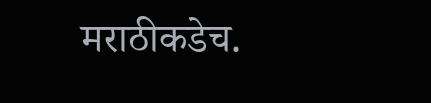मराठीकडेच.